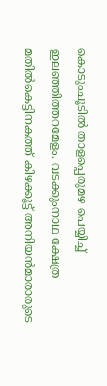കൊടുംചൂടിൽ താളപ്പെരുമഴ പെയ്യിച്ച് ഇലഞ്ഞിത്തറമേളം. വടക്കുംനാഥ ക്ഷേത്ര മതിൽകെട്ടിനകത്ത് കിഴക്കൂട്ട് അനിയൻമാരാരുടെ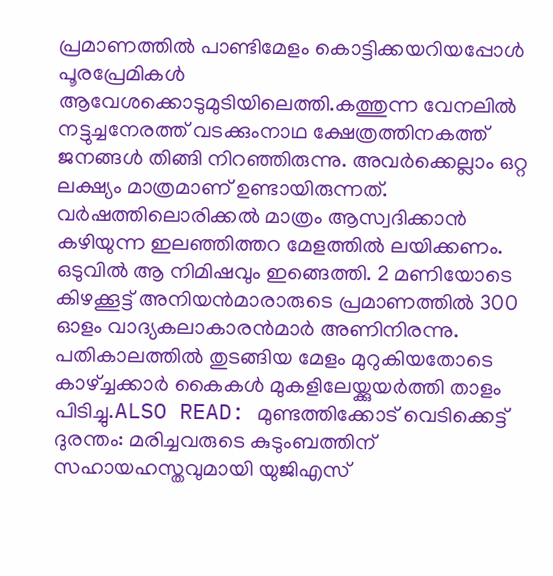പ്രമാണത്തിൽ പാണ്ടിമേളം കൊട്ടിക്കയറിയപ്പോൾ പൂരപ്രേമികൾ ആവേശക്കൊടുമുടിയിലെത്തി.കത്തുന്ന വേനലിൽ നട്ടുച്ചനേരത്ത് വടക്കുംനാഥ ക്ഷേത്രത്തിനകത്ത് ജനങ്ങൾ തിങ്ങി നിറഞ്ഞിരുന്നു. അവർക്കെല്ലാം ഒറ്റ ലക്ഷ്യം മാത്രമാണ് ഉണ്ടായിരുന്നത്. വർഷത്തിലൊരിക്കൽ മാത്രം ആസ്വദിക്കാൻ കഴിയുന്ന ഇലഞ്ഞിത്തറ മേളത്തിൽ ലയിക്കണം. ഒടുവിൽ ആ നിമിഷവും ഇങ്ങെത്തി. 2 മണിയോടെ കിഴക്കൂട്ട് അനിയൻമാരാരുടെ പ്രമാണത്തിൽ 300 ഓളം വാദ്യകലാകാരൻമാർ അണിനിരന്നു. പതികാലത്തിൽ തുടങ്ങിയ മേളം മുറുകിയതോടെ കാഴ്ച്ചക്കാർ കൈകൾ മുകളിലേയ്ക്കുയർത്തി താളം പിടിച്ചു.ALSO READ: മുണ്ടത്തിക്കോട് വെടിക്കെട്ട് ദുരന്തം: മരിച്ചവരുടെ കുടുംബത്തിന് സഹായഹസ്തവുമായി യുജിഎസ്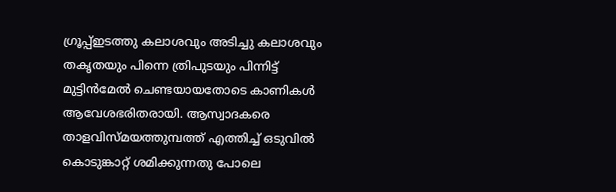ഗ്രൂപ്പ്ഇടത്തു കലാശവും അടിച്ചു കലാശവും തകൃതയും പിന്നെ ത്രിപുടയും പിന്നിട്ട് മുട്ടിൻമേൽ ചെണ്ടയായതോടെ കാണികൾ ആവേശഭരിതരായി. ആസ്വാദകരെ താളവിസ്മയത്തുമ്പത്ത് എത്തിച്ച് ഒടുവിൽ കൊടുങ്കാറ്റ് ശമിക്കുന്നതു പോലെ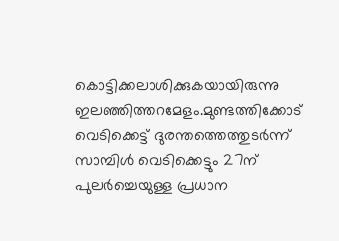കൊട്ടിക്കലാശിക്കുകയായിരുന്നു ഇലഞ്ഞിത്തറമേളം.മുണ്ടത്തിക്കോട് വെടിക്കെട്ട് ദുരന്തത്തെത്തുടർന്ന് സാമ്പിൾ വെടിക്കെട്ടും 27ന് പുലർച്ചെയുള്ള പ്രധാന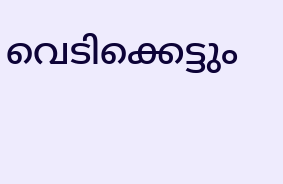വെടിക്കെട്ടും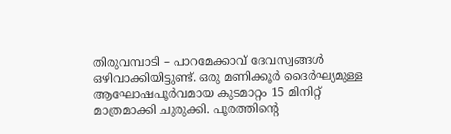തിരുവമ്പാടി – പാറമേക്കാവ് ദേവസ്വങ്ങൾ ഒഴിവാക്കിയിട്ടുണ്ട്. ഒരു മണിക്കൂര്‍ ദൈര്‍ഘ്യമുള്ള ആഘോഷപൂര്‍വമായ കുടമാറ്റം 15 മിനിറ്റ് മാത്രമാക്കി ചുരുക്കി. പൂരത്തിന്റെ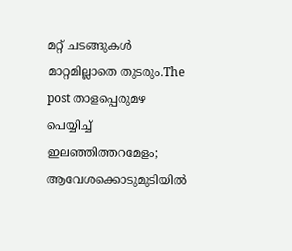മറ്റ് ചടങ്ങുകള്‍ മാറ്റമില്ലാതെ തുടരും.The post താളപ്പെരുമഴ പെയ്യിച്ച് ഇലഞ്ഞിത്തറമേളം; ആവേശക്കൊടുമുടിയിൽ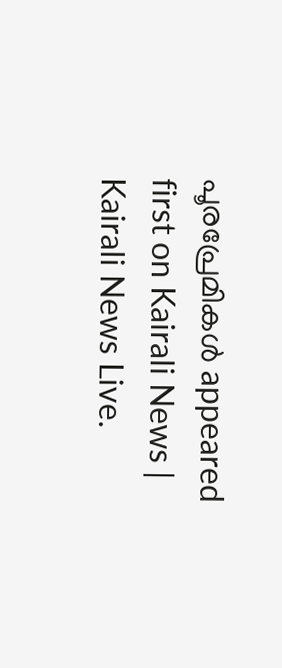പൂരപ്രേമികൾ appeared first on Kairali News | Kairali News Live.